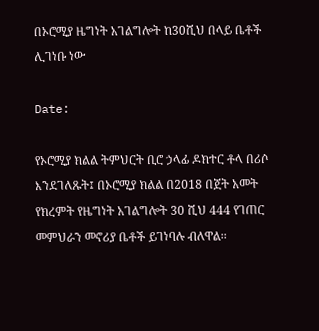በኦሮሚያ ዜግነት አገልግሎት ከ30ሺህ በላይ ቤቶች ሊገነቡ ነው

Date:

የኦሮሚያ ክልል ትምህርት ቢሮ ኃላፊ ዶክተር ቶላ በሪሶ እንደገለጹት፤ በኦሮሚያ ክልል በ2018 በጀት አመት የክረምት የዜግነት አገልግሎት 30 ሺህ 444 የገጠር መምህራን መኖሪያ ቤቶች ይገነባሉ ብለዋል፡፡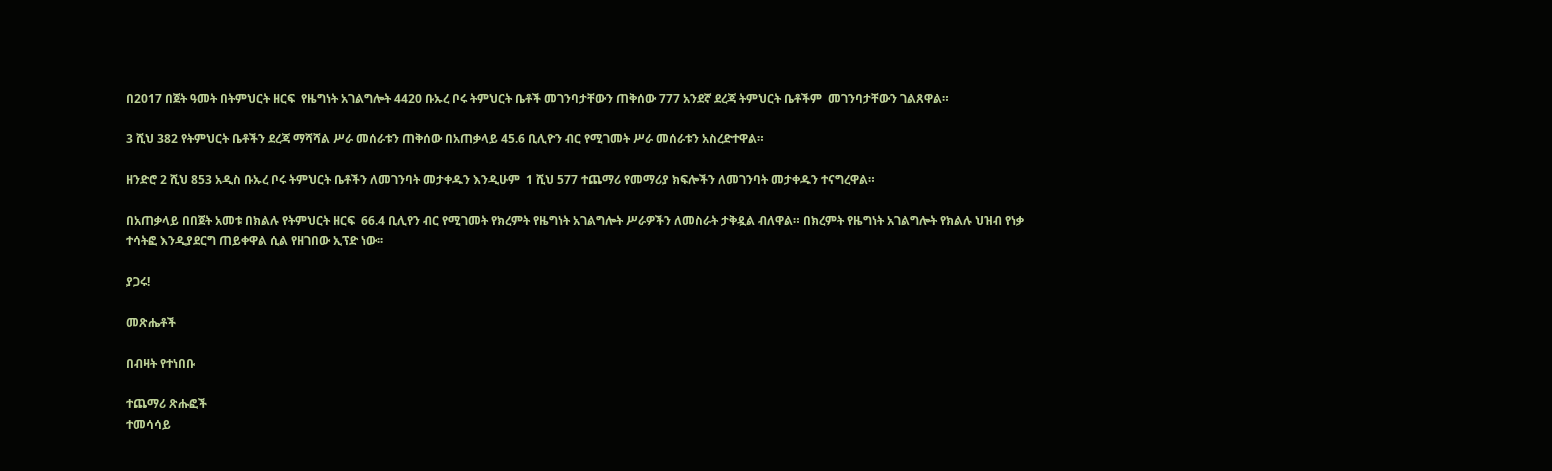በ2017 በጀት ዓመት በትምህርት ዘርፍ  የዜግነት አገልግሎት 4420 ቡኡረ ቦሩ ትምህርት ቤቶች መገንባታቸውን ጠቅሰው 777 አንደኛ ደረጃ ትምህርት ቤቶችም  መገንባታቸውን ገልጸዋል።

3 ሺህ 382 የትምህርት ቤቶችን ደረጃ ማሻሻል ሥራ መሰራቱን ጠቅሰው በአጠቃላይ 45.6 ቢሊዮን ብር የሚገመት ሥራ መሰራቱን አስረድተዋል።

ዘንድሮ 2 ሺህ 853 አዲስ ቡኡረ ቦሩ ትምህርት ቤቶችን ለመገንባት መታቀዱን እንዲሁም  1 ሺህ 577 ተጨማሪ የመማሪያ ክፍሎችን ለመገንባት መታቀዱን ተናግረዋል።

በአጠቃላይ በበጀት አመቱ በክልሉ የትምህርት ዘርፍ  66.4 ቢሊየን ብር የሚገመት የክረምት የዜግነት አገልግሎት ሥራዎችን ለመስራት ታቅዷል ብለዋል። በክረምት የዜግነት አገልግሎት የክልሉ ህዝብ የነቃ ተሳትፎ እንዲያደርግ ጠይቀዋል ሲል የዘገበው ኢፕድ ነው፡፡

ያጋሩ!

መጽሔቶች

በብዛት የተነበቡ

ተጨማሪ ጽሑፎች
ተመሳሳይ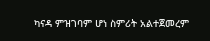ካናዳ ምዝገባም ሆነ ስምሪት አልተጀመረም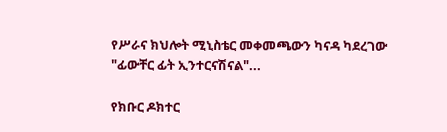የሥራና ክህሎት ሚኒስቴር መቀመጫውን ካናዳ ካደረገው "ፊውቸር ፊት ኢንተርናሽናል"...

የክቡር ዶክተር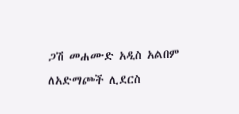ጋሽ መሐሙድ አዲስ አልበም ለአድማጮች ሊደርስ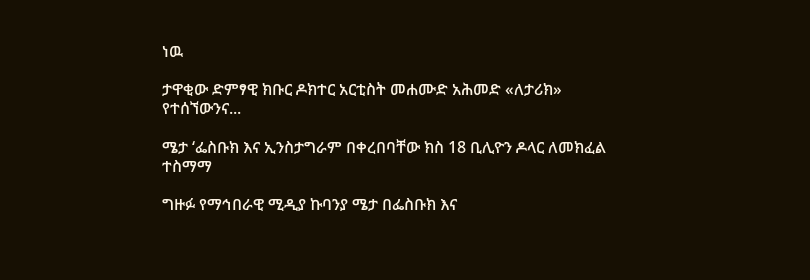ነዉ

ታዋቂው ድምፃዊ ክቡር ዶክተር አርቲስት መሐሙድ አሕመድ «ለታሪክ» የተሰኘውንና...

ሜታ ‘ፌስቡክ እና ኢንስታግራም በቀረበባቸው ክስ 18 ቢሊዮን ዶላር ለመክፈል ተስማማ

ግዙፉ የማኅበራዊ ሚዲያ ኩባንያ ሜታ በፌስቡክ እና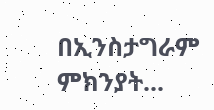በኢንስታግራም ምክንያት...